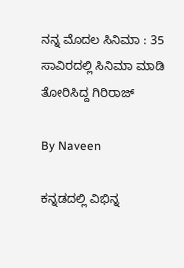ನನ್ನ ಮೊದಲ ಸಿನಿಮಾ : 35 ಸಾವಿರದಲ್ಲಿ ಸಿನಿಮಾ ಮಾಡಿ ತೋರಿಸಿದ್ದ ಗಿರಿರಾಜ್

By Naveen

ಕನ್ನಡದಲ್ಲಿ ವಿಭಿನ್ನ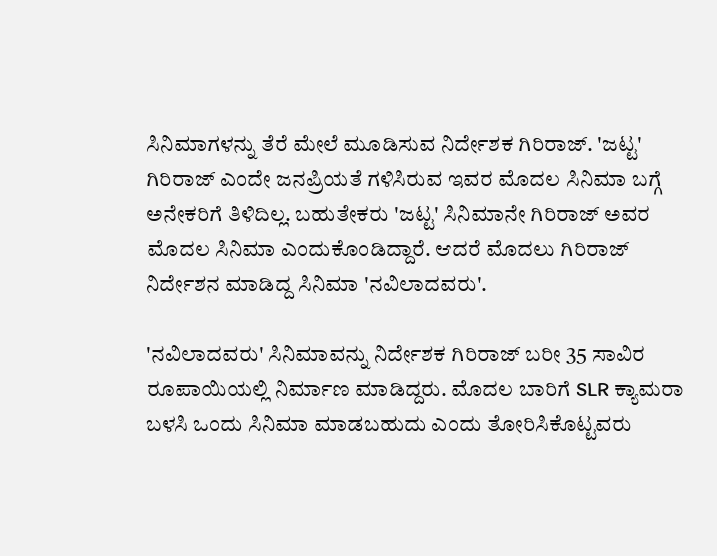ಸಿನಿಮಾಗಳನ್ನು ತೆರೆ ಮೇಲೆ ಮೂಡಿಸುವ ನಿರ್ದೇಶಕ ಗಿರಿರಾಜ್. 'ಜಟ್ಟ' ಗಿರಿರಾಜ್ ಎಂದೇ ಜನಪ್ರಿಯತೆ ಗಳಿಸಿರುವ ಇವರ ಮೊದಲ ಸಿನಿಮಾ ಬಗ್ಗೆ ಅನೇಕರಿಗೆ ತಿಳಿದಿಲ್ಲ. ಬಹುತೇಕರು 'ಜಟ್ಟ' ಸಿನಿಮಾನೇ ಗಿರಿರಾಜ್ ಅವರ ಮೊದಲ ಸಿನಿಮಾ ಎಂದುಕೊಂಡಿದ್ದಾರೆ. ಆದರೆ ಮೊದಲು ಗಿರಿರಾಜ್ ನಿರ್ದೇಶನ ಮಾಡಿದ್ದ ಸಿನಿಮಾ 'ನವಿಲಾದವರು'.

'ನವಿಲಾದವರು' ಸಿನಿಮಾವನ್ನು ನಿರ್ದೇಶಕ ಗಿರಿರಾಜ್ ಬರೀ 35 ಸಾವಿರ ರೂಪಾಯಿಯಲ್ಲಿ ನಿರ್ಮಾಣ ಮಾಡಿದ್ದರು. ಮೊದಲ ಬಾರಿಗೆ SLR ಕ್ಯಾಮರಾ ಬಳಸಿ ಒಂದು ಸಿನಿಮಾ ಮಾಡಬಹುದು ಎಂದು ತೋರಿಸಿಕೊಟ್ಟವರು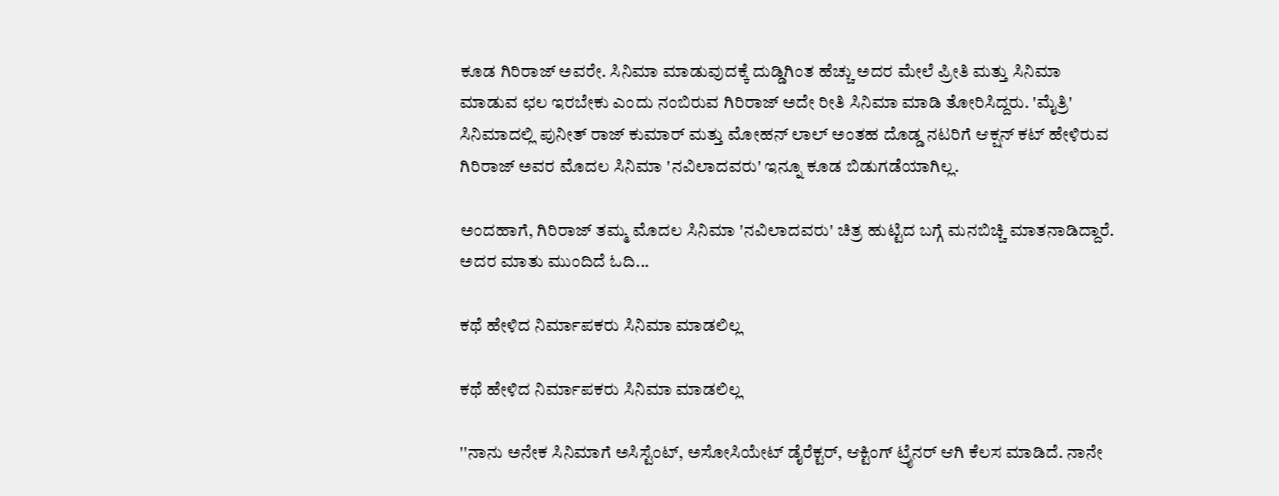ಕೂಡ ಗಿರಿರಾಜ್ ಅವರೇ. ಸಿನಿಮಾ ಮಾಡುವುದಕ್ಕೆ ದುಡ್ಡಿಗಿಂತ ಹೆಚ್ಚು ಅದರ ಮೇಲೆ ಪ್ರೀತಿ ಮತ್ತು ಸಿನಿಮಾ ಮಾಡುವ ಛಲ ಇರಬೇಕು ಎಂದು ನಂಬಿರುವ ಗಿರಿರಾಜ್ ಅದೇ ರೀತಿ ಸಿನಿಮಾ ಮಾಡಿ ತೋರಿಸಿದ್ದರು. 'ಮೈತ್ರಿ' ಸಿನಿಮಾದಲ್ಲಿ ಪುನೀತ್ ರಾಜ್ ಕುಮಾರ್ ಮತ್ತು ಮೋಹನ್ ಲಾಲ್ ಅಂತಹ ದೊಡ್ಡ ನಟರಿಗೆ ಆಕ್ಷನ್ ಕಟ್ ಹೇಳಿರುವ ಗಿರಿರಾಜ್ ಅವರ ಮೊದಲ ಸಿನಿಮಾ 'ನವಿಲಾದವರು' ಇನ್ನೂ ಕೂಡ ಬಿಡುಗಡೆಯಾಗಿಲ್ಲ.

ಅಂದಹಾಗೆ, ಗಿರಿರಾಜ್ ತಮ್ಮ ಮೊದಲ ಸಿನಿಮಾ 'ನವಿಲಾದವರು' ಚಿತ್ರ ಹುಟ್ಟಿದ ಬಗ್ಗೆ ಮನಬಿಚ್ಚಿ ಮಾತನಾಡಿದ್ದಾರೆ. ಅದರ ಮಾತು ಮುಂದಿದೆ ಓದಿ...

ಕಥೆ ಹೇಳಿದ ನಿರ್ಮಾಪಕರು ಸಿನಿಮಾ ಮಾಡಲಿಲ್ಲ

ಕಥೆ ಹೇಳಿದ ನಿರ್ಮಾಪಕರು ಸಿನಿಮಾ ಮಾಡಲಿಲ್ಲ

''ನಾನು ಅನೇಕ ಸಿನಿಮಾಗೆ ಅಸಿಸ್ಟೆಂಟ್, ಅಸೋಸಿಯೇಟ್ ಡೈರೆಕ್ಟರ್, ಆಕ್ಟಿಂಗ್ ಟ್ರೈನರ್ ಆಗಿ ಕೆಲಸ ಮಾಡಿದೆ. ನಾನೇ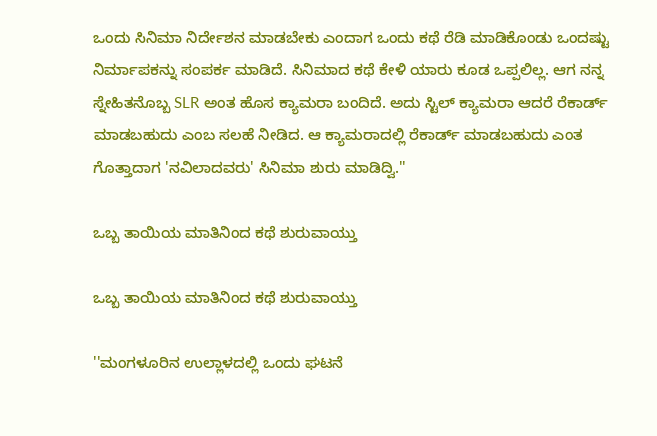ಒಂದು ಸಿನಿಮಾ ನಿರ್ದೇಶನ ಮಾಡಬೇಕು ಎಂದಾಗ ಒಂದು ಕಥೆ ರೆಡಿ ಮಾಡಿಕೊಂಡು ಒಂದಷ್ಟು ನಿರ್ಮಾಪಕನ್ನು ಸಂಪರ್ಕ ಮಾಡಿದೆ. ಸಿನಿಮಾದ ಕಥೆ ಕೇಳಿ ಯಾರು ಕೂಡ ಒಪ್ಪಲಿಲ್ಲ. ಆಗ ನನ್ನ ಸ್ನೇಹಿತನೊಬ್ಬ SLR ಅಂತ ಹೊಸ ಕ್ಯಾಮರಾ ಬಂದಿದೆ. ಅದು ಸ್ಟಿಲ್ ಕ್ಯಾಮರಾ ಆದರೆ ರೆಕಾರ್ಡ್ ಮಾಡಬಹುದು ಎಂಬ ಸಲಹೆ ನೀಡಿದ. ಆ ಕ್ಯಾಮರಾದಲ್ಲಿ ರೆಕಾರ್ಡ್ ಮಾಡಬಹುದು ಎಂತ ಗೊತ್ತಾದಾಗ 'ನವಿಲಾದವರು' ಸಿನಿಮಾ ಶುರು ಮಾಡಿದ್ವಿ.''

ಒಬ್ಬ ತಾಯಿಯ ಮಾತಿನಿಂದ ಕಥೆ ಶುರುವಾಯ್ತು

ಒಬ್ಬ ತಾಯಿಯ ಮಾತಿನಿಂದ ಕಥೆ ಶುರುವಾಯ್ತು

''ಮಂಗಳೂರಿನ ಉಲ್ಲಾಳದಲ್ಲಿ ಒಂದು ಘಟನೆ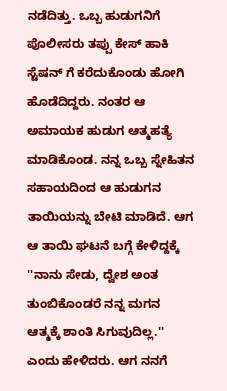ನಡೆದಿತ್ತು. ಒಬ್ಬ ಹುಡುಗನಿಗೆ ಪೊಲೀಸರು ತಪ್ಪು ಕೇಸ್ ಹಾಕಿ ಸ್ಟೆಷನ್ ಗೆ ಕರೆದುಕೊಂಡು ಹೋಗಿ ಹೊಡೆದಿದ್ದರು. ನಂತರ ಆ ಅಮಾಯಕ ಹುಡುಗ ಆತ್ಮಹತ್ಯೆ ಮಾಡಿಕೊಂಡ. ನನ್ನ ಒಬ್ಬ ಸ್ನೇಹಿತನ ಸಹಾಯದಿಂದ ಆ ಹುಡುಗನ ತಾಯಿಯನ್ನು ಬೇಟಿ ಮಾಡಿದೆ. ಆಗ ಆ ತಾಯಿ ಘಟನೆ ಬಗ್ಗೆ ಕೇಳಿದ್ದಕ್ಕೆ ''ನಾನು ಸೇಡು, ದ್ವೇಶ ಅಂತ ತುಂಬಿಕೊಂಡರೆ ನನ್ನ ಮಗನ ಆತ್ಮಕ್ಕೆ ಶಾಂತಿ ಸಿಗುವುದಿಲ್ಲ.'' ಎಂದು ಹೇಳಿದರು. ಆಗ ನನಗೆ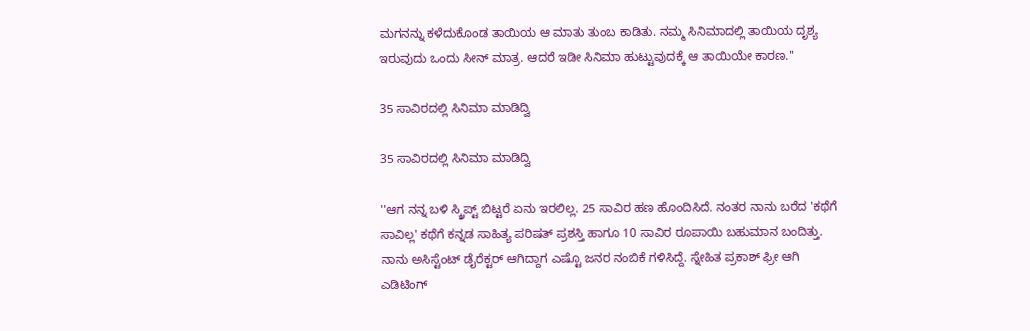ಮಗನನ್ನು ಕಳೆದುಕೊಂಡ ತಾಯಿಯ ಆ ಮಾತು ತುಂಬ ಕಾಡಿತು. ನಮ್ಮ ಸಿನಿಮಾದಲ್ಲಿ ತಾಯಿಯ ದೃಶ್ಯ ಇರುವುದು ಒಂದು ಸೀನ್ ಮಾತ್ರ. ಆದರೆ ಇಡೀ ಸಿನಿಮಾ ಹುಟ್ಟುವುದಕ್ಕೆ ಆ ತಾಯಿಯೇ ಕಾರಣ.''

35 ಸಾವಿರದಲ್ಲಿ ಸಿನಿಮಾ ಮಾಡಿದ್ವಿ

35 ಸಾವಿರದಲ್ಲಿ ಸಿನಿಮಾ ಮಾಡಿದ್ವಿ

''ಆಗ ನನ್ನ ಬಳಿ ಸ್ಕ್ರಿಪ್ಟ್ ಬಿಟ್ಟರೆ ಏನು ಇರಲಿಲ್ಲ. 25 ಸಾವಿರ ಹಣ ಹೊಂದಿಸಿದೆ. ನಂತರ ನಾನು ಬರೆದ 'ಕಥೆಗೆ ಸಾವಿಲ್ಲ' ಕಥೆಗೆ ಕನ್ನಡ ಸಾಹಿತ್ಯ ಪರಿಷತ್ ಪ್ರಶಸ್ತಿ ಹಾಗೂ 10 ಸಾವಿರ ರೂಪಾಯಿ ಬಹುಮಾನ ಬಂದಿತ್ತು. ನಾನು ಅಸಿಸ್ಟೆಂಟ್ ಡೈರೆಕ್ಟರ್ ಆಗಿದ್ದಾಗ ಎಷ್ಟೊ ಜನರ ನಂಬಿಕೆ ಗಳಿಸಿದ್ದೆ. ಸ್ನೇಹಿತ ಪ್ರಕಾಶ್ ಫ್ರೀ ಆಗಿ ಎಡಿಟಿಂಗ್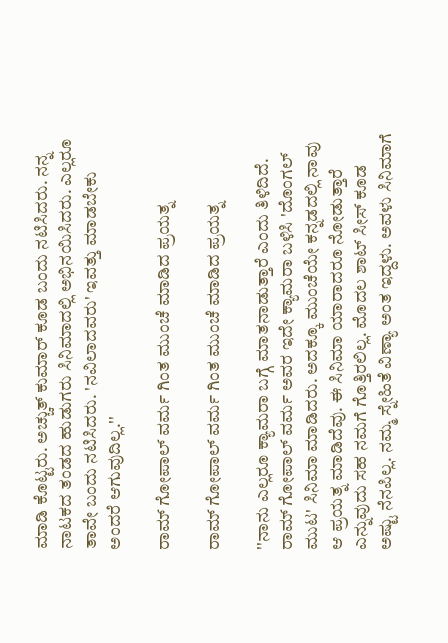ಮಾಡಿ ಕೊಟ್ಟರು. ಅಚ್ಚುತ್ ಕುಮಾರ್ ಕೂಡ ಬಂದು ನಟಿಸಿದರು. ನನ್ನ ನಾಟಕದ ತಂಡದ ಹುಡುಗರು ಸಿನಿಮಾದಲ್ಲಿ ಅಭಿನಯಿಸಿದರು. ಎಲ್ಲರೂ ತಾವೇ ಬಂದು ನಟಿಸಿದರು. 'ನವಿಲಾದವರು' ಇವತ್ತು ಮಾಡಬೇಕು ಅಂದರೆ ಆಗುವುದಿಲ್ಲ.''

ರಾಮ್ ಗೋಪಾಲ್ ವರ್ಮ ಗಿಂತ ಮುಂಚೆ ಮಾಡಿದ ಪ್ರಯತ್ನ

ರಾಮ್ ಗೋಪಾಲ್ ವರ್ಮ ಗಿಂತ ಮುಂಚೆ ಮಾಡಿದ ಪ್ರಯತ್ನ

''ನಾನು ಎಲ್ಲರೂ ಕ್ಯಾಮರಾ ಬಗ್ಗೆ ಮಾತನಾಡುತ್ತಾರೆ ಎಂದು ತಿಳಿದಿದೆ. ರಾಮ್ ಗೋಪಾಲ್ ವರ್ಮ ಅವರ ಇದೇ ಕ್ಯಾಮರಾ ಬಳಿಸಿ 'ದೊಂಗಲ್ ಮುಟ' ಸಿನಿಮಾ ಮಾಡಿದರು. ಅದಕ್ಕೂ ಮುಂಚೆಯೇ ಕನ್ನಡದಲ್ಲಿ ನಾವು ಆ ಪ್ರಯತ್ನ ಮಾಡಿದೆವು. ಈ ಸಿನಿಮಾ ಯಾರಾದರೂ ನೋಡುತ್ತಾರೆ ಎನ್ನುವುದು ಸಹ ನಮಗೆ ಗೊತ್ತಿರಲಿಲ್ಲ. ಮೊದಲ ಶಾಟ್ ಸೀಸ್ ಕೂಡ ಅಷ್ಟು ನೆನಪಿಲ್ಲ. ನಮ್ಮ ಸ್ನೇಹಿತೆ ವಿಣ್ಯಾ ಅಂತ ಇದ್ದಳು. ಅವಳು ಸಿನಿಮಾಗೆ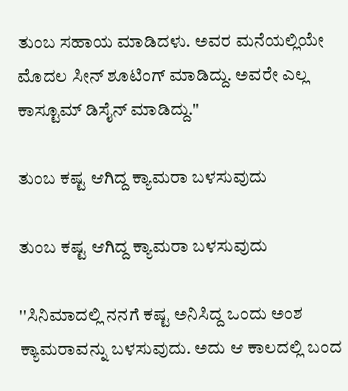ತುಂಬ ಸಹಾಯ ಮಾಡಿದಳು. ಅವರ ಮನೆಯಲ್ಲಿಯೇ ಮೊದಲ ಸೀನ್ ಶೂಟಿಂಗ್ ಮಾಡಿದ್ದು. ಅವರೇ ಎಲ್ಲ ಕಾಸ್ಟೂಮ್ ಡಿಸೈನ್ ಮಾಡಿದ್ದು.''

ತುಂಬ ಕಷ್ಟ ಆಗಿದ್ದ ಕ್ಯಾಮರಾ ಬಳಸುವುದು

ತುಂಬ ಕಷ್ಟ ಆಗಿದ್ದ ಕ್ಯಾಮರಾ ಬಳಸುವುದು

''ಸಿನಿಮಾದಲ್ಲಿ ನನಗೆ ಕಷ್ಟ ಅನಿಸಿದ್ದ ಒಂದು ಅಂಶ ಕ್ಯಾಮರಾವನ್ನು ಬಳಸುವುದು. ಅದು ಆ ಕಾಲದಲ್ಲಿ ಬಂದ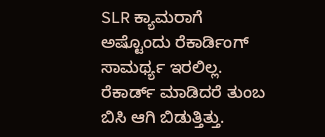SLR ಕ್ಯಾಮರಾಗೆ ಅಷ್ಟೊಂದು ರೆಕಾರ್ಡಿಂಗ್ ಸಾಮರ್ಥ್ಯ ಇರಲಿಲ್ಲ. ರೆಕಾರ್ಡ್ ಮಾಡಿದರೆ ತುಂಬ ಬಿಸಿ ಆಗಿ ಬಿಡುತ್ತಿತ್ತು.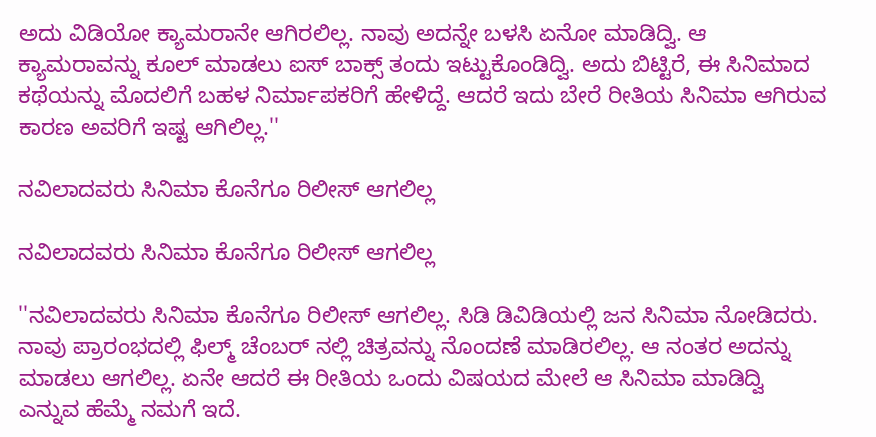ಅದು ವಿಡಿಯೋ ಕ್ಯಾಮರಾನೇ ಆಗಿರಲಿಲ್ಲ. ನಾವು ಅದನ್ನೇ ಬಳಸಿ ಏನೋ ಮಾಡಿದ್ವಿ. ಆ ಕ್ಯಾಮರಾವನ್ನು ಕೂಲ್ ಮಾಡಲು ಐಸ್ ಬಾಕ್ಸ್ ತಂದು ಇಟ್ಟುಕೊಂಡಿದ್ವಿ. ಅದು ಬಿಟ್ಟಿರೆ, ಈ ಸಿನಿಮಾದ ಕಥೆಯನ್ನು ಮೊದಲಿಗೆ ಬಹಳ ನಿರ್ಮಾಪಕರಿಗೆ ಹೇಳಿದ್ದೆ. ಆದರೆ ಇದು ಬೇರೆ ರೀತಿಯ ಸಿನಿಮಾ ಆಗಿರುವ ಕಾರಣ ಅವರಿಗೆ ಇಷ್ಟ ಆಗಿಲಿಲ್ಲ.''

ನವಿಲಾದವರು ಸಿನಿಮಾ ಕೊನೆಗೂ ರಿಲೀಸ್ ಆಗಲಿಲ್ಲ

ನವಿಲಾದವರು ಸಿನಿಮಾ ಕೊನೆಗೂ ರಿಲೀಸ್ ಆಗಲಿಲ್ಲ

''ನವಿಲಾದವರು ಸಿನಿಮಾ ಕೊನೆಗೂ ರಿಲೀಸ್ ಆಗಲಿಲ್ಲ. ಸಿಡಿ ಡಿವಿಡಿಯಲ್ಲಿ ಜನ ಸಿನಿಮಾ ನೋಡಿದರು. ನಾವು ಪ್ರಾರಂಭದಲ್ಲಿ ಫಿಲ್ಮ್ ಚೆಂಬರ್ ನಲ್ಲಿ ಚಿತ್ರವನ್ನು ನೊಂದಣೆ ಮಾಡಿರಲಿಲ್ಲ. ಆ ನಂತರ ಅದನ್ನು ಮಾಡಲು ಆಗಲಿಲ್ಲ. ಏನೇ ಆದರೆ ಈ ರೀತಿಯ ಒಂದು ವಿಷಯದ ಮೇಲೆ ಆ ಸಿನಿಮಾ ಮಾಡಿದ್ವಿ ಎನ್ನುವ ಹೆಮ್ಮೆ ನಮಗೆ ಇದೆ.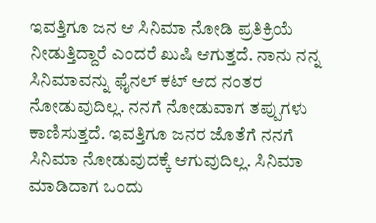ಇವತ್ತಿಗೂ ಜನ ಆ ಸಿನಿಮಾ ನೋಡಿ ಪ್ರತಿಕ್ರಿಯೆ ನೀಡುತ್ತಿದ್ದಾರೆ ಎಂದರೆ ಖುಷಿ ಆಗುತ್ತದೆ. ನಾನು ನನ್ನ ಸಿನಿಮಾವನ್ನು ಫೈನಲ್ ಕಟ್ ಆದ ನಂತರ ನೋಡುವುದಿಲ್ಲ. ನನಗೆ ನೋಡುವಾಗ ತಪ್ಪುಗಳು ಕಾಣಿಸುತ್ತದೆ. ಇವತ್ತಿಗೂ ಜನರ ಜೊತೆಗೆ ನನಗೆ ಸಿನಿಮಾ ನೋಡುವುದಕ್ಕೆ ಆಗುವುದಿಲ್ಲ. ಸಿನಿಮಾ ಮಾಡಿದಾಗ ಒಂದು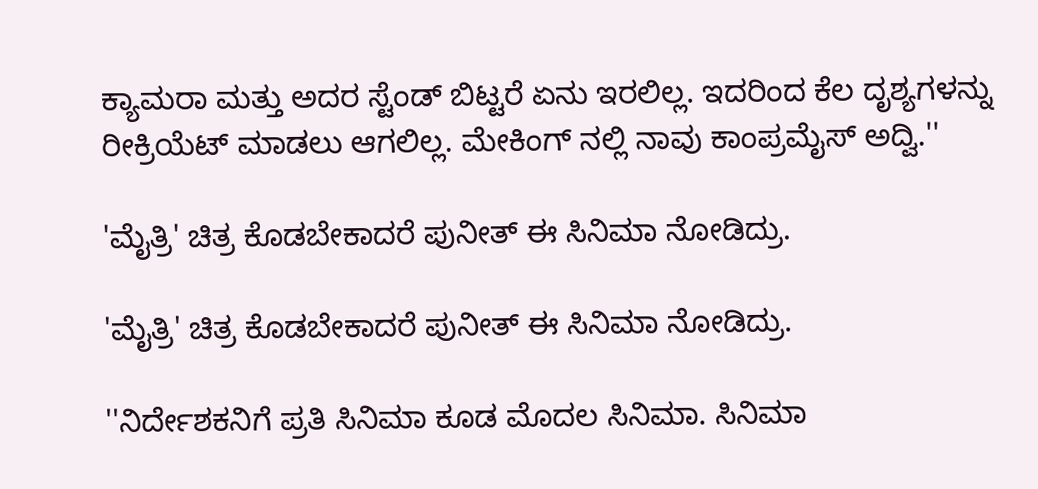ಕ್ಯಾಮರಾ ಮತ್ತು ಅದರ ಸ್ಟೆಂಡ್ ಬಿಟ್ಟರೆ ಏನು ಇರಲಿಲ್ಲ. ಇದರಿಂದ ಕೆಲ ದೃಶ್ಯಗಳನ್ನು ರೀಕ್ರಿಯೆಟ್ ಮಾಡಲು ಆಗಲಿಲ್ಲ. ಮೇಕಿಂಗ್ ನಲ್ಲಿ ನಾವು ಕಾಂಪ್ರಮೈಸ್ ಅದ್ವಿ.''

'ಮೈತ್ರಿ' ಚಿತ್ರ ಕೊಡಬೇಕಾದರೆ ಪುನೀತ್ ಈ ಸಿನಿಮಾ ನೋಡಿದ್ರು.

'ಮೈತ್ರಿ' ಚಿತ್ರ ಕೊಡಬೇಕಾದರೆ ಪುನೀತ್ ಈ ಸಿನಿಮಾ ನೋಡಿದ್ರು.

''ನಿರ್ದೇಶಕನಿಗೆ ಪ್ರತಿ ಸಿನಿಮಾ ಕೂಡ ಮೊದಲ ಸಿನಿಮಾ. ಸಿನಿಮಾ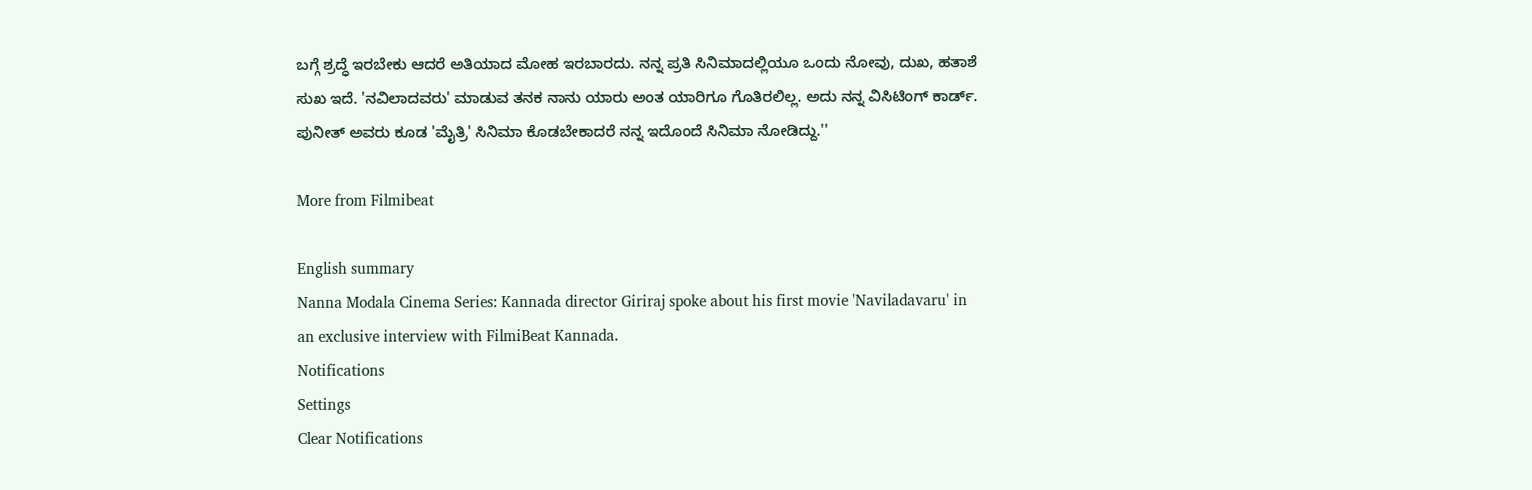ಬಗ್ಗೆ ಶ್ರದ್ಧೆ ಇರಬೇಕು ಆದರೆ ಅತಿಯಾದ ಮೋಹ ಇರಬಾರದು. ನನ್ನ ಪ್ರತಿ ಸಿನಿಮಾದಲ್ಲಿಯೂ ಒಂದು ನೋವು, ದುಖ, ಹತಾಶೆ ಸುಖ ಇದೆ. 'ನವಿಲಾದವರು' ಮಾಡುವ ತನಕ ನಾನು ಯಾರು ಅಂತ ಯಾರಿಗೂ ಗೊತಿರಲಿಲ್ಲ. ಅದು ನನ್ನ ವಿಸಿಟಿಂಗ್ ಕಾರ್ಡ್. ಪುನೀತ್ ಅವರು ಕೂಡ 'ಮೈತ್ರಿ' ಸಿನಿಮಾ ಕೊಡಬೇಕಾದರೆ ನನ್ನ ಇದೊಂದೆ ಸಿನಿಮಾ ನೋಡಿದ್ದು.''

More from Filmibeat

English summary
Nanna Modala Cinema Series: Kannada director Giriraj spoke about his first movie 'Naviladavaru' in an exclusive interview with FilmiBeat Kannada.
Notifications
Settings
Clear Notifications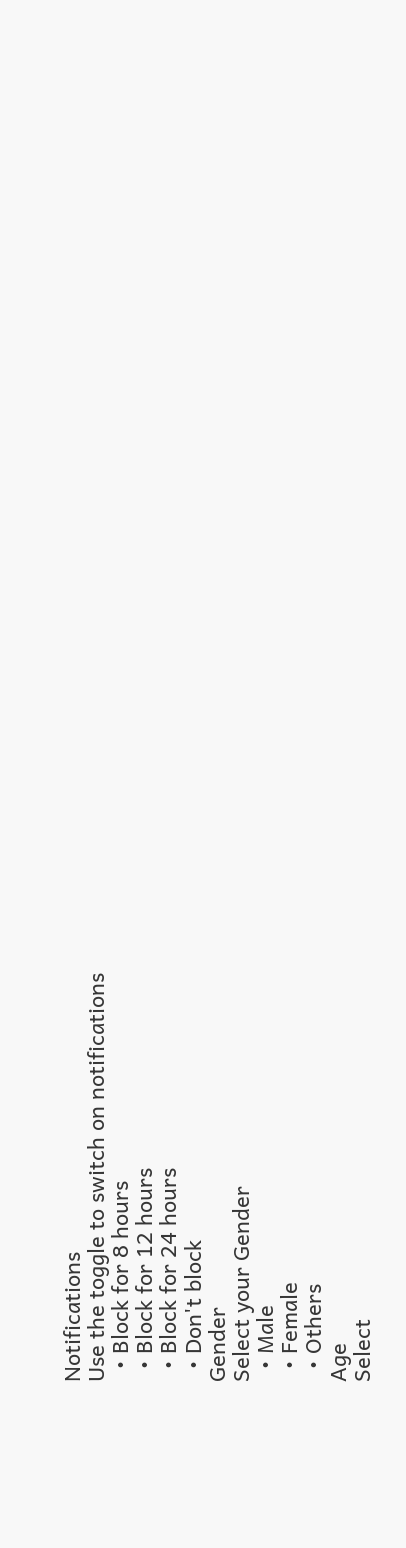Notifications
Use the toggle to switch on notifications
  • Block for 8 hours
  • Block for 12 hours
  • Block for 24 hours
  • Don't block
Gender
Select your Gender
  • Male
  • Female
  • Others
Age
Select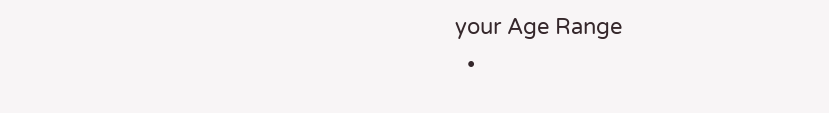your Age Range
  •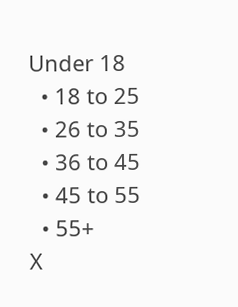Under 18
  • 18 to 25
  • 26 to 35
  • 36 to 45
  • 45 to 55
  • 55+
X